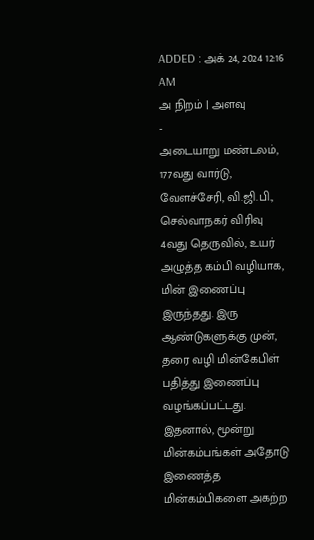ADDED : அக் 24, 2024 12:16 AM
அ நிறம் | அளவு
-
அடையாறு மண்டலம், 177வது வார்டு, வேளச்சேரி, வி.ஜி.பி., செல்வாநகர் விரிவு 4வது தெருவில், உயர் அழுத்த கம்பி வழியாக, மின் இணைப்பு இருந்தது. இரு ஆண்டுகளுக்கு முன், தரை வழி மின்கேபிள் பதித்து இணைப்பு வழங்கப்பட்டது. இதனால், மூன்று மின்கம்பங்கள் அதோடு இணைத்த மின்கம்பிகளை அகற்ற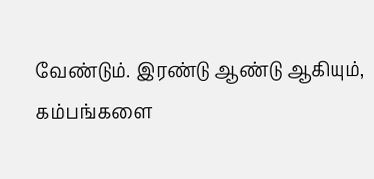வேண்டும். இரண்டு ஆண்டு ஆகியும், கம்பங்களை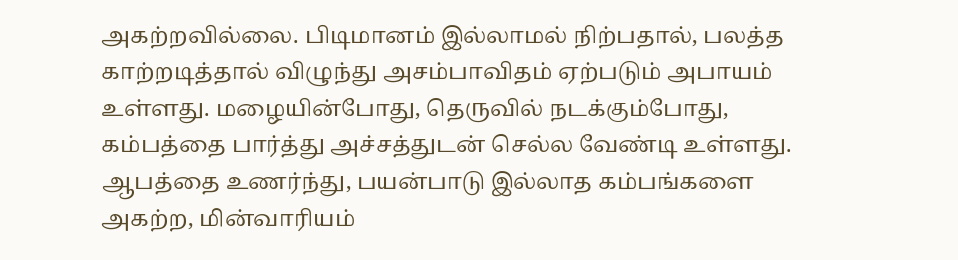அகற்றவில்லை. பிடிமானம் இல்லாமல் நிற்பதால், பலத்த காற்றடித்தால் விழுந்து அசம்பாவிதம் ஏற்படும் அபாயம் உள்ளது. மழையின்போது, தெருவில் நடக்கும்போது, கம்பத்தை பார்த்து அச்சத்துடன் செல்ல வேண்டி உள்ளது. ஆபத்தை உணர்ந்து, பயன்பாடு இல்லாத கம்பங்களை அகற்ற, மின்வாரியம்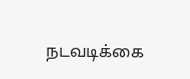நடவடிக்கை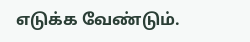எடுக்க வேண்டும்.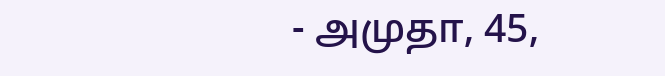- அமுதா, 45,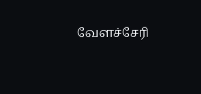வேளச்சேரி